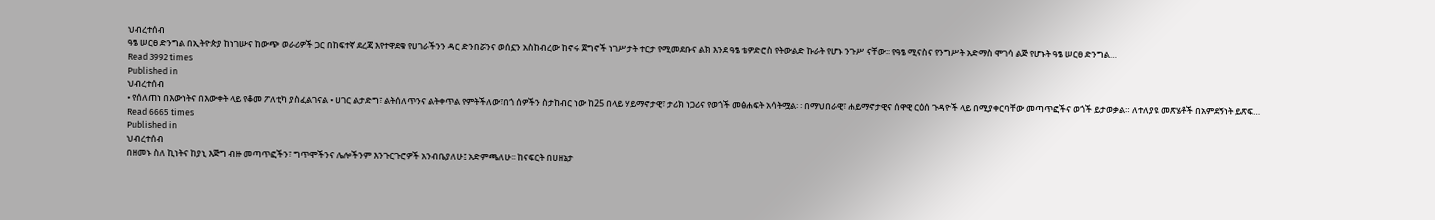ህብረተሰብ
ዓፄ ሠርፀ ድንግል በኢትዮጵያ ከነገሡና ከውጭ ወራሪዎች ጋር በከፍተኛ ደረጃ እየተዋደቁ የሀገራችንን ዳር ድንበሯንና ወሰኗን አስከብረው ከኖሩ ጀግኖች ነገሥታት ተርታ የሚመደቡና ልክ እንደ ዓፄ ቴዎድሮስ የትውልድ ኩራት የሆኑ ንጉሥ ናቸው፡፡ የዓፄ ሚናስና የንግሥት አድማስ ሞገሳ ልጅ የሆኑት ዓፄ ሠርፀ ድንግል…
Read 3992 times
Published in
ህብረተሰብ
• የሰለጠነ በእውነትና በእውቀት ላይ የቆመ ፖለቲካ ያስፈልገናል • ሀገር ልታድግ፣ ልትሰለጥንና ልትቀጥል የምትችለው፣በጎ ሰዎችን ስታከብር ነው ከ25 በላይ ሃይማኖታዊ፣ ታሪክ ነጋሪና የወጎች መፅሐፍት አሳትሟል፡ ፡ በማህበራዊ፣ ሐይማኖታዊና ሰዋዊ ርዕሰ ጉዳዮች ላይ በሚያቀርባቸው መጣጥፎችና ወጎች ይታወቃል። ለተለያዩ መጽሄቶች በአምደኝነት ይጽፍ…
Read 6665 times
Published in
ህብረተሰብ
በዘመኑ ስለ ኪነትና ከያኒ እጅግ ብዙ መጣጥፎችን፣ ግጥሞችንና ሌሎችንም እንጉርጉሮዎች አንብቤያለሁ፤ አድምጫለሁ፡፡ ከናፍርት በሀዘኔታ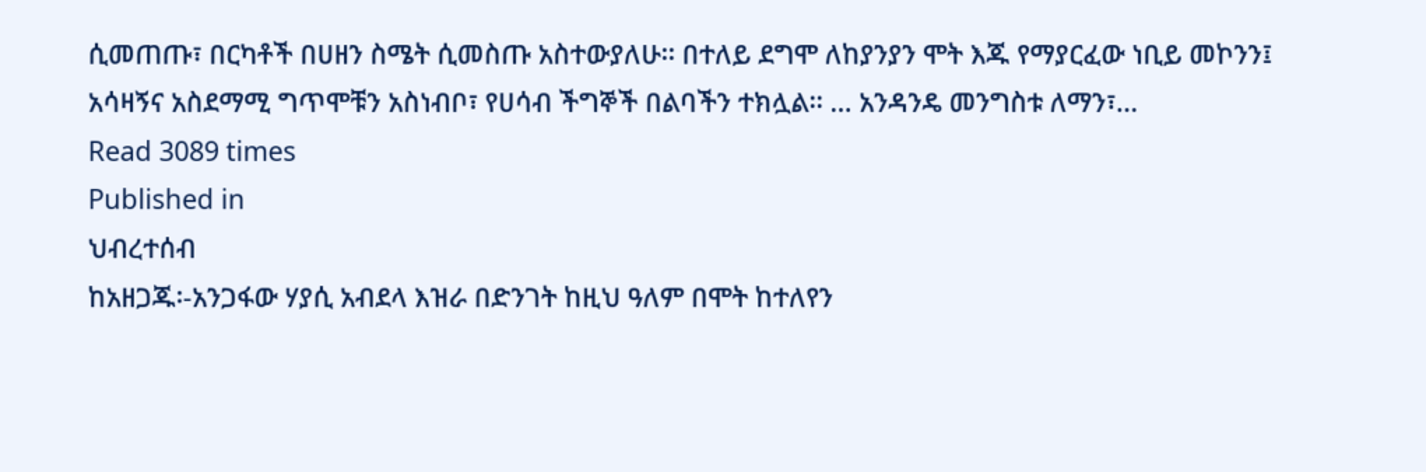ሲመጠጡ፣ በርካቶች በሀዘን ስሜት ሲመስጡ አስተውያለሁ፡፡ በተለይ ደግሞ ለከያንያን ሞት እጁ የማያርፈው ነቢይ መኮንን፤ አሳዛኝና አስደማሚ ግጥሞቹን አስነብቦ፣ የሀሳብ ችግኞች በልባችን ተክሏል፡፡ … አንዳንዴ መንግስቱ ለማን፣…
Read 3089 times
Published in
ህብረተሰብ
ከአዘጋጁ፡-አንጋፋው ሃያሲ አብደላ እዝራ በድንገት ከዚህ ዓለም በሞት ከተለየን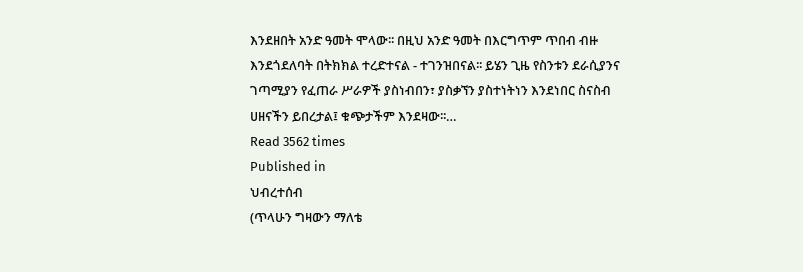እንደዘበት አንድ ዓመት ሞላው፡፡ በዚህ አንድ ዓመት በእርግጥም ጥበብ ብዙ እንደጎደለባት በትክክል ተረድተናል - ተገንዝበናል፡፡ ይሄን ጊዜ የስንቱን ደራሲያንና ገጣሚያን የፈጠራ ሥራዎች ያስነብበን፣ ያስቃኘን ያስተነትነን እንደነበር ስናስብ ሀዘናችን ይበረታል፤ ቁጭታችም እንደዛው፡፡…
Read 3562 times
Published in
ህብረተሰብ
(ጥላሁን ግዛውን ማለቴ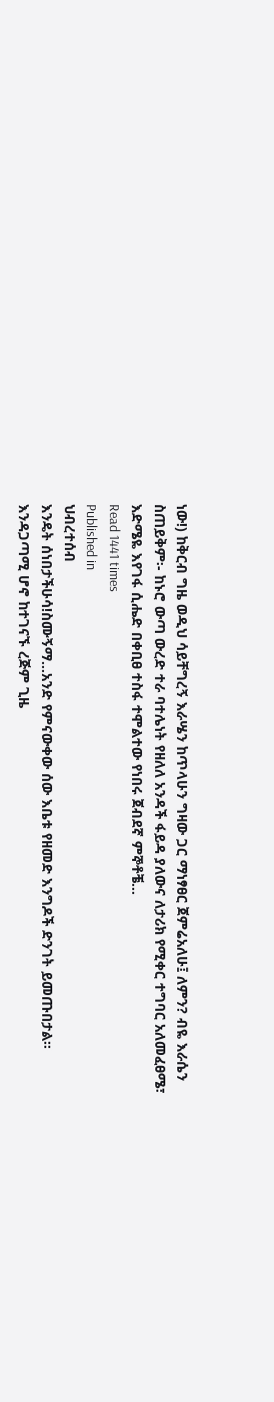ነው!) ከቅርብ ግዜ ወዲህ ሳይቸግረኝ እራሤን ከጥላሁን ግዛው ጋር ማነፃፀር ጀምሬአለሁ፤ ለምን? ብዬ እራሴን ስጠይቅም፡- ከኑሮ ውጣ ውረድ ተራ ባተሌነት የዘለለ አንዳች ፋይዳ ያለውና ለታሪክ የሚቀር ተግባር አለመፈፀሜ፣ እድሜዬ እየገፋ ሲሔድ በቀቢፀ ተስፋ ተሞልተው የነበሩ ጀብደኛ ምኞቶቼ…
Read 1441 times
Published in
ህብረተሰብ
እንዴት ሰነበታችሁሳ!ስሙኝማ…አንድ የምናውቀው ሰው እቤቱ የዘመድ እንግዶች ድንገት ይመጡበታል። እንዳጋጣሚ ሆኖ ከተገናኙ ረጅም ጊዜ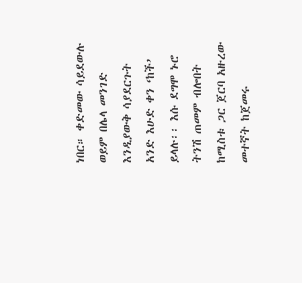ነበር። ቀድመው ሳይደውሉ ወይም በሌላ መንገድ እንዲያውቅ ሳያደርጉት አንድ እሁድ ቀን ‘ከች’ ይላሉ፡፡ እሱ ደግሞ ኑሮ ትንሽ ጠመም ብሎበት ከሚስቱ ጋር ጀርባ አዙረው መተኛት ከጀመሩ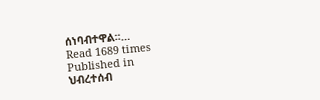ሰነባብተዋል፡፡…
Read 1689 times
Published in
ህብረተሰብ